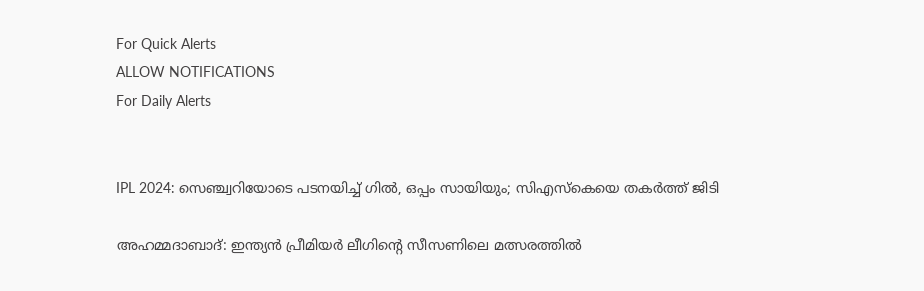For Quick Alerts
ALLOW NOTIFICATIONS
For Daily Alerts


IPL 2024: സെഞ്ച്വറിയോടെ പടനയിച്ച് ഗില്‍, ഒപ്പം സായിയും; സിഎസ്‌കെയെ തകര്‍ത്ത് ജിടി

അഹമ്മദാബാദ്: ഇന്ത്യന്‍ പ്രീമിയര്‍ ലീഗിന്റെ സീസണിലെ മത്സരത്തില്‍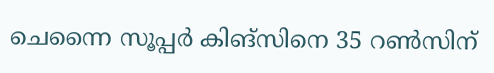ചെന്നൈ സൂപ്പര്‍ കിങ്‌സിനെ 35 റണ്‍സിന്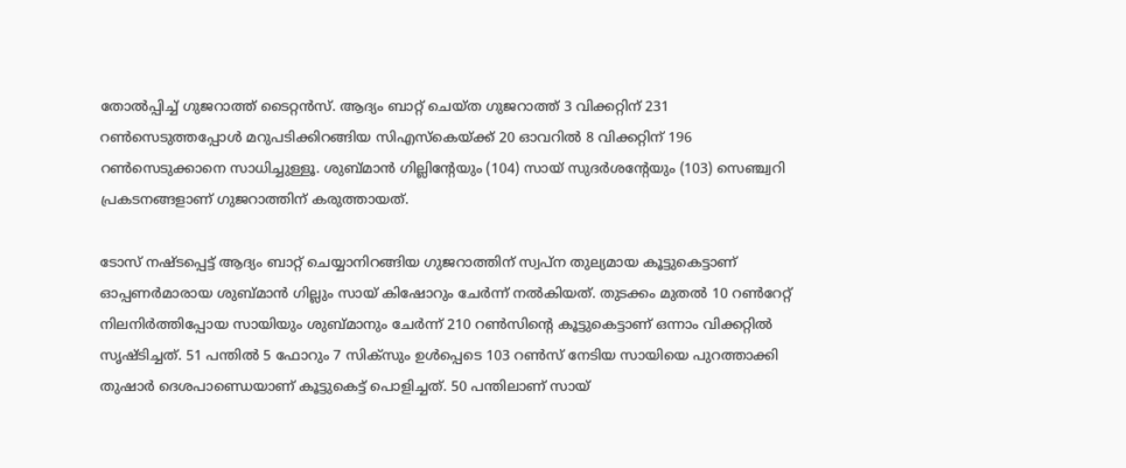തോല്‍പ്പിച്ച് ഗുജറാത്ത് ടൈറ്റന്‍സ്. ആദ്യം ബാറ്റ് ചെയ്ത ഗുജറാത്ത് 3 വിക്കറ്റിന് 231 റണ്‍സെടുത്തപ്പോള്‍ മറുപടിക്കിറങ്ങിയ സിഎസ്‌കെയ്ക്ക് 20 ഓവറില്‍ 8 വിക്കറ്റിന് 196 റണ്‍സെടുക്കാനെ സാധിച്ചുള്ളൂ. ശുബ്മാന്‍ ഗില്ലിന്റേയും (104) സായ് സുദര്‍ശന്റേയും (103) സെഞ്ച്വറി പ്രകടനങ്ങളാണ് ഗുജറാത്തിന് കരുത്തായത്.

ടോസ് നഷ്ടപ്പെട്ട് ആദ്യം ബാറ്റ് ചെയ്യാനിറങ്ങിയ ഗുജറാത്തിന് സ്വപ്‌ന തുല്യമായ കൂട്ടുകെട്ടാണ് ഓപ്പണര്‍മാരായ ശുബ്മാന്‍ ഗില്ലും സായ് കിഷോറും ചേര്‍ന്ന് നല്‍കിയത്. തുടക്കം മുതല്‍ 10 റണ്‍റേറ്റ് നിലനിര്‍ത്തിപ്പോയ സായിയും ശുബ്മാനും ചേര്‍ന്ന് 210 റണ്‍സിന്റെ കൂട്ടുകെട്ടാണ് ഒന്നാം വിക്കറ്റില്‍ സൃഷ്ടിച്ചത്. 51 പന്തില്‍ 5 ഫോറും 7 സിക്‌സും ഉള്‍പ്പെടെ 103 റണ്‍സ് നേടിയ സായിയെ പുറത്താക്കി തുഷാര്‍ ദെശപാണ്ഡെയാണ് കൂട്ടുകെട്ട് പൊളിച്ചത്. 50 പന്തിലാണ് സായ്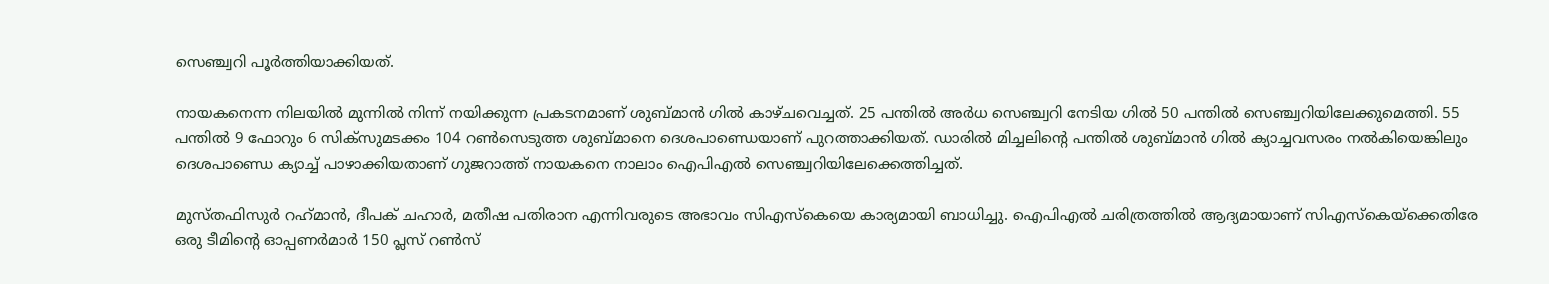സെഞ്ച്വറി പൂര്‍ത്തിയാക്കിയത്.

നായകനെന്ന നിലയില്‍ മുന്നില്‍ നിന്ന് നയിക്കുന്ന പ്രകടനമാണ് ശുബ്മാന്‍ ഗില്‍ കാഴ്ചവെച്ചത്. 25 പന്തില്‍ അര്‍ധ സെഞ്ച്വറി നേടിയ ഗില്‍ 50 പന്തില്‍ സെഞ്ച്വറിയിലേക്കുമെത്തി. 55 പന്തില്‍ 9 ഫോറും 6 സിക്‌സുമടക്കം 104 റണ്‍സെടുത്ത ശുബ്മാനെ ദെശപാണ്ഡെയാണ് പുറത്താക്കിയത്. ഡാരില്‍ മിച്ചലിന്റെ പന്തില്‍ ശുബ്മാന്‍ ഗില്‍ ക്യാച്ചവസരം നല്‍കിയെങ്കിലും ദെശപാണ്ഡെ ക്യാച്ച് പാഴാക്കിയതാണ് ഗുജറാത്ത് നായകനെ നാലാം ഐപിഎല്‍ സെഞ്ച്വറിയിലേക്കെത്തിച്ചത്.

മുസ്തഫിസുര്‍ റഹ്‌മാന്‍, ദീപക് ചഹാര്‍, മതീഷ പതിരാന എന്നിവരുടെ അഭാവം സിഎസ്‌കെയെ കാര്യമായി ബാധിച്ചു. ഐപിഎല്‍ ചരിത്രത്തില്‍ ആദ്യമായാണ് സിഎസ്‌കെയ്‌ക്കെതിരേ ഒരു ടീമിന്റെ ഓപ്പണര്‍മാര്‍ 150 പ്ലസ് റണ്‍സ്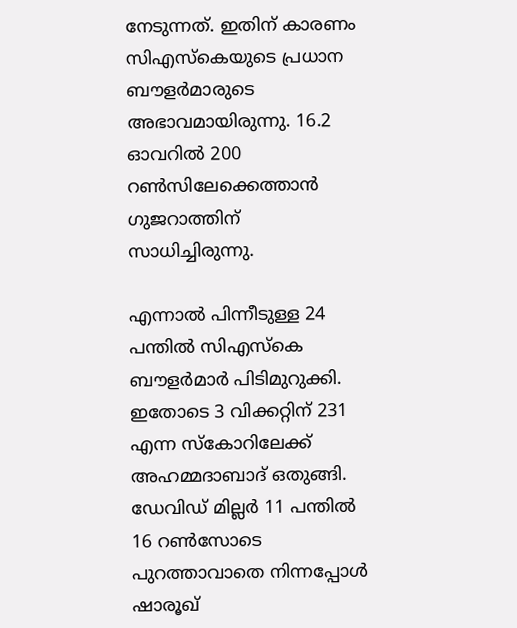നേടുന്നത്. ഇതിന് കാരണം സിഎസ്‌കെയുടെ പ്രധാന ബൗളര്‍മാരുടെ അഭാവമായിരുന്നു. 16.2 ഓവറില്‍ 200 റണ്‍സിലേക്കെത്താന്‍ ഗുജറാത്തിന് സാധിച്ചിരുന്നു.

എന്നാല്‍ പിന്നീടുള്ള 24 പന്തില്‍ സിഎസ്‌കെ ബൗളര്‍മാര്‍ പിടിമുറുക്കി. ഇതോടെ 3 വിക്കറ്റിന് 231 എന്ന സ്‌കോറിലേക്ക് അഹമ്മദാബാദ് ഒതുങ്ങി. ഡേവിഡ് മില്ലര്‍ 11 പന്തില്‍ 16 റണ്‍സോടെ പുറത്താവാതെ നിന്നപ്പോള്‍ ഷാരൂഖ്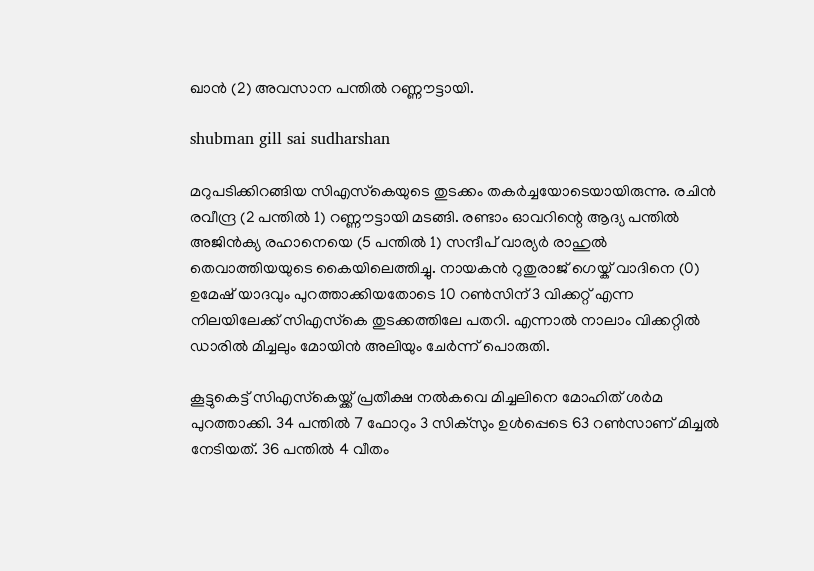ഖാന്‍ (2) അവസാന പന്തില്‍ റണ്ണൗട്ടായി.

shubman gill sai sudharshan

മറുപടിക്കിറങ്ങിയ സിഎസ്‌കെയുടെ തുടക്കം തകര്‍ച്ചയോടെയായിരുന്നു. രചിന്‍ രവീന്ദ്ര (2 പന്തില്‍ 1) റണ്ണൗട്ടായി മടങ്ങി. രണ്ടാം ഓവറിന്റെ ആദ്യ പന്തില്‍ അജിന്‍ക്യ രഹാനെയെ (5 പന്തില്‍ 1) സന്ദീപ് വാര്യര്‍ രാഹുല്‍ തെവാത്തിയയുടെ കൈയിലെത്തിച്ചു. നായകന്‍ റുതുരാജ് ഗെയ്ക് വാദിനെ (0) ഉമേഷ് യാദവും പുറത്താക്കിയതോടെ 10 റണ്‍സിന് 3 വിക്കറ്റ് എന്ന നിലയിലേക്ക് സിഎസ്‌കെ തുടക്കത്തിലേ പതറി. എന്നാല്‍ നാലാം വിക്കറ്റില്‍ ഡാരില്‍ മിച്ചലും മോയിന്‍ അലിയും ചേര്‍ന്ന് പൊരുതി.

കൂട്ടുകെട്ട് സിഎസ്‌കെയ്ക്ക് പ്രതീക്ഷ നല്‍കവെ മിച്ചലിനെ മോഹിത് ശര്‍മ പുറത്താക്കി. 34 പന്തില്‍ 7 ഫോറും 3 സിക്‌സും ഉള്‍പ്പെടെ 63 റണ്‍സാണ് മിച്ചല്‍ നേടിയത്. 36 പന്തില്‍ 4 വീതം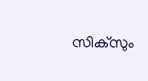സിക്‌സും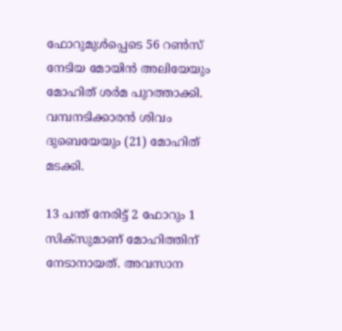ഫോറുമുള്‍പ്പെടെ 56 റണ്‍സ് നേടിയ മോയിന്‍ അലിയേയും മോഹിത് ശര്‍മ പുറത്താക്കി. വമ്പനടിക്കാരന്‍ ശിവം ദുബെയേയും (21) മോഹിത് മടക്കി.

13 പന്ത് നേരിട്ട് 2 ഫോറും 1 സിക്‌സുമാണ് മോഹിത്തിന് നേടാനായത്. അവസാന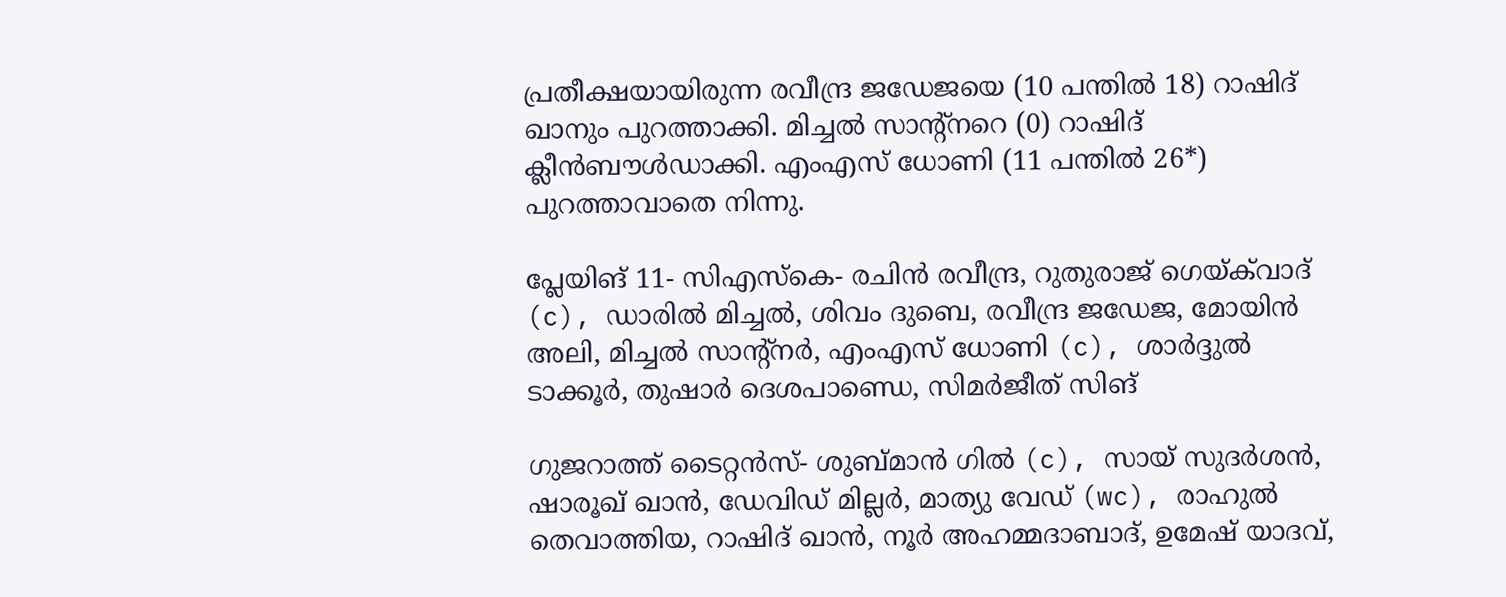പ്രതീക്ഷയായിരുന്ന രവീന്ദ്ര ജഡേജയെ (10 പന്തില്‍ 18) റാഷിദ് ഖാനും പുറത്താക്കി. മിച്ചല്‍ സാന്റ്‌നറെ (0) റാഷിദ് ക്ലീന്‍ബൗള്‍ഡാക്കി. എംഎസ് ധോണി (11 പന്തില്‍ 26*) പുറത്താവാതെ നിന്നു.

പ്ലേയിങ് 11- സിഎസ്‌കെ- രചിന്‍ രവീന്ദ്ര, റുതുരാജ് ഗെയ്ക്‌വാദ് (c), ഡാരില്‍ മിച്ചല്‍, ശിവം ദുബെ, രവീന്ദ്ര ജഡേജ, മോയിന്‍ അലി, മിച്ചല്‍ സാന്റ്‌നര്‍, എംഎസ് ധോണി (c), ശാര്‍ദ്ദുല്‍ ടാക്കൂര്‍, തുഷാര്‍ ദെശപാണ്ഡെ, സിമര്‍ജീത് സിങ്

ഗുജറാത്ത് ടൈറ്റന്‍സ്- ശുബ്മാന്‍ ഗില്‍ (c), സായ് സുദര്‍ശന്‍, ഷാരൂഖ് ഖാന്‍, ഡേവിഡ് മില്ലര്‍, മാത്യു വേഡ് (wc), രാഹുല്‍ തെവാത്തിയ, റാഷിദ് ഖാന്‍, നൂര്‍ അഹമ്മദാബാദ്, ഉമേഷ് യാദവ്,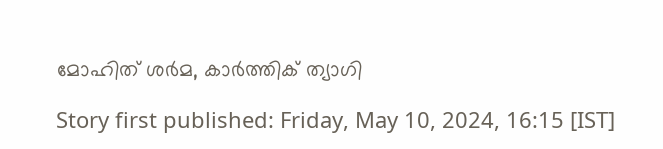മോഹിത് ശര്‍മ, കാര്‍ത്തിക് ത്യാഗി

Story first published: Friday, May 10, 2024, 16:15 [IST]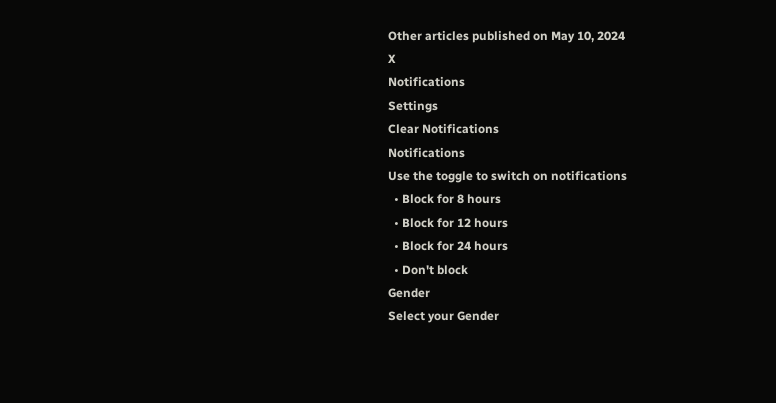Other articles published on May 10, 2024
X
Notifications
Settings
Clear Notifications
Notifications
Use the toggle to switch on notifications
  • Block for 8 hours
  • Block for 12 hours
  • Block for 24 hours
  • Don't block
Gender
Select your Gender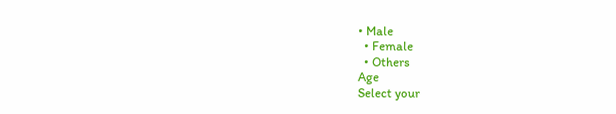• Male
  • Female
  • Others
Age
Select your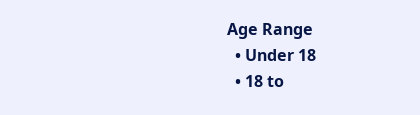Age Range
  • Under 18
  • 18 to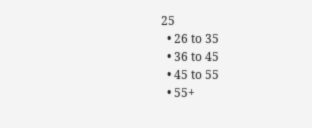25
  • 26 to 35
  • 36 to 45
  • 45 to 55
  • 55+